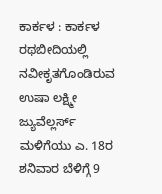ಕಾರ್ಕಳ : ಕಾರ್ಕಳ ರಥಬೀದಿಯಲ್ಲಿ ನವೀಕೃತಗೊಂಡಿರುವ ಉಷಾ ಲಕ್ಷ್ಮೀ ಜ್ಯುವೆಲ್ಲರ್ಸ್ ಮಳಿಗೆಯು ಎ. 18ರ ಶನಿವಾರ ಬೆಳಿಗ್ಗೆ 9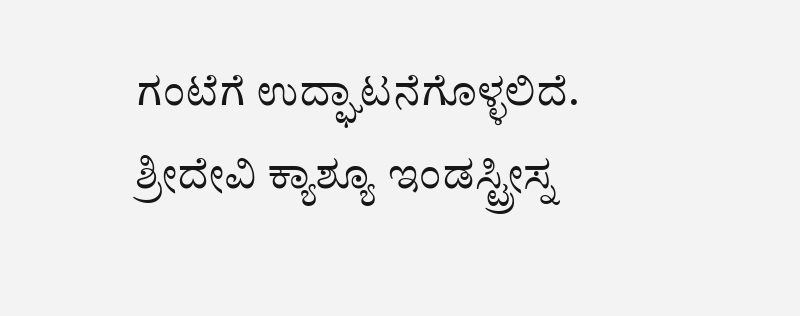ಗಂಟೆಗೆ ಉದ್ಘಾಟನೆಗೊಳ್ಳಲಿದೆ. ಶ್ರೀದೇವಿ ಕ್ಯಾಶ್ಯೂ ಇಂಡಸ್ಟ್ರೀಸ್ನ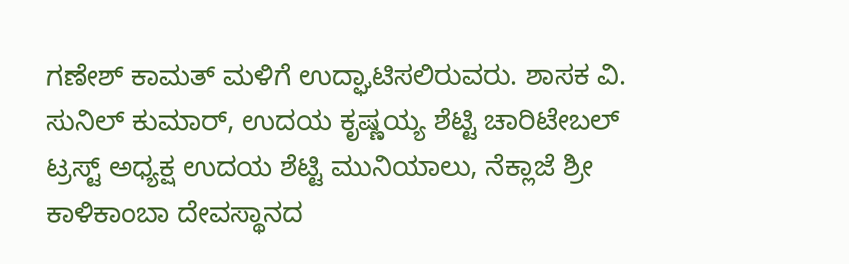ಗಣೇಶ್ ಕಾಮತ್ ಮಳಿಗೆ ಉದ್ಘಾಟಿಸಲಿರುವರು. ಶಾಸಕ ವಿ. ಸುನಿಲ್ ಕುಮಾರ್, ಉದಯ ಕೃಷ್ಣಯ್ಯ ಶೆಟ್ಟಿ ಚಾರಿಟೇಬಲ್ ಟ್ರಸ್ಟ್ ಅಧ್ಯಕ್ಷ ಉದಯ ಶೆಟ್ಟಿ ಮುನಿಯಾಲು, ನೆಕ್ಲಾಜೆ ಶ್ರೀ ಕಾಳಿಕಾಂಬಾ ದೇವಸ್ಥಾನದ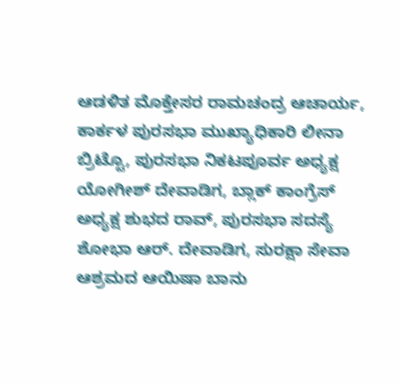ಆಡಳಿತ ಮೊಕ್ತೇಸರ ರಾಮಚಂದ್ರ ಆಚಾರ್ಯ, ಕಾರ್ಕಳ ಪುರಸಭಾ ಮುಖ್ಯಾಧಿಕಾರಿ ಲೀನಾ ಬ್ರಿಟ್ಟೊ, ಪುರಸಭಾ ನಿಕಟಪೂರ್ವ ಅಧ್ಯಕ್ಷ ಯೋಗೀಶ್ ದೇವಾಡಿಗ, ಬ್ಲಾಕ್ ಕಾಂಗ್ರೆಸ್ ಅಧ್ಯಕ್ಷ ಶುಭದ ರಾವ್, ಪುರಸಭಾ ಸದಸ್ಯೆ ಶೋಭಾ ಆರ್. ದೇವಾಡಿಗ, ಸುರಕ್ಷಾ ಸೇವಾ ಆಶ್ರಮದ ಆಯಿಷಾ ಬಾನು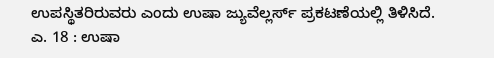ಉಪಸ್ಥಿತರಿರುವರು ಎಂದು ಉಷಾ ಜ್ಯುವೆಲ್ಲರ್ಸ್ ಪ್ರಕಟಣೆಯಲ್ಲಿ ತಿಳಿಸಿದೆ.
ಎ. 18 : ಉಷಾ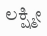ಲಕ್ಷ್ಮೀ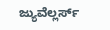ಜ್ಯುವೆಲ್ಲರ್ಸ್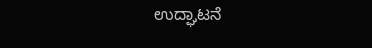ಉದ್ಘಾಟನೆ